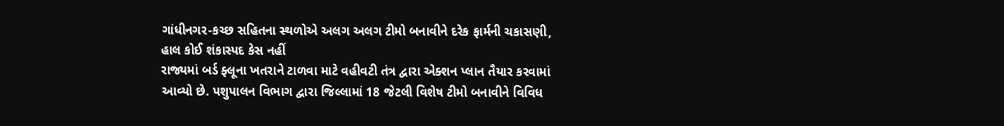ગાંધીનગર-કચ્છ સહિતના સ્થળોએ અલગ અલગ ટીમો બનાવીને દરેક ફાર્મની ચકાસણી, હાલ કોઈ શંકાસ્પદ કેસ નહીં
રાજ્યમાં બર્ડ ફ્લૂના ખતરાને ટાળવા માટે વહીવટી તંત્ર દ્વારા એક્શન પ્લાન તૈયાર કરવામાં આવ્યો છે. પશુપાલન વિભાગ દ્વારા જિલ્લામાં 18 જેટલી વિશેષ ટીમો બનાવીને વિવિધ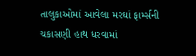તાલુકાઓમાં આવેલા મરઘાં ફાર્મ્સની ચકાસણી હાથ ધરવામાં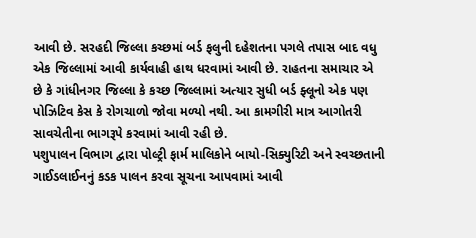આવી છે. સરહદી જિલ્લા કચ્છમાં બર્ડ ફલુની દહેશતના પગલે તપાસ બાદ વધુ એક જિલ્લામાં આવી કાર્યવાહી હાથ ધરવામાં આવી છે. રાહતના સમાચાર એ છે કે ગાંધીનગર જિલ્લા કે કચ્છ જિલ્લામાં અત્યાર સુધી બર્ડ ફ્લૂનો એક પણ પોઝિટિવ કેસ કે રોગચાળો જોવા મળ્યો નથી. આ કામગીરી માત્ર આગોતરી સાવચેતીના ભાગરૂપે કરવામાં આવી રહી છે.
પશુપાલન વિભાગ દ્વારા પોલ્ટ્રી ફાર્મ માલિકોને બાયો-સિક્યુરિટી અને સ્વચ્છતાની ગાઈડલાઈનનું કડક પાલન કરવા સૂચના આપવામાં આવી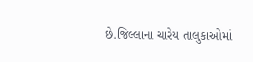છે.જિલ્લાના ચારેય તાલુકાઓમાં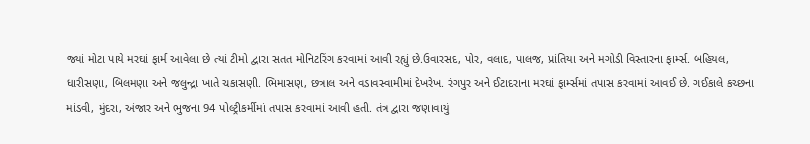જ્યાં મોટા પાયે મરઘાં ફાર્મ આવેલા છે ત્યાં ટીમો દ્વારા સતત મોનિટરિંગ કરવામાં આવી રહ્યું છે.ઉવારસદ, પોર, વલાદ, પાલજ, પ્રાંતિયા અને મગોડી વિસ્તારના ફાર્મ્સ. બહિયલ, ધારીસણા, બિલમણા અને જલુન્દ્રા ખાતે ચકાસણી. ભિમાસણ, છત્રાલ અને વડાવસ્વામીમાં દેખરેખ. રંગપુર અને ઈટાદરાના મરઘાં ફાર્મ્સમાં તપાસ કરવામાં આવઈ છે. ગઈકાલે કચ્છના માંડવી, મુંદરા, અંજાર અને ભુજના 94 પોલ્ટ્રીકર્મીમાં તપાસ કરવામાં આવી હતી. તંત્ર દ્વારા જણાવાયું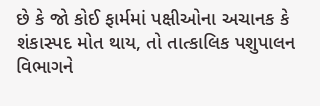છે કે જો કોઈ ફાર્મમાં પક્ષીઓના અચાનક કે શંકાસ્પદ મોત થાય, તો તાત્કાલિક પશુપાલન વિભાગને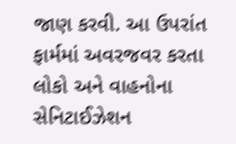જાણ કરવી. આ ઉપરાંત ફાર્મમાં અવરજવર કરતા લોકો અને વાહનોના સેનિટાઈઝેશન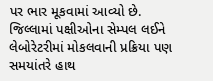પર ભાર મૂકવામાં આવ્યો છે. જિલ્લામાં પક્ષીઓના સેમ્પલ લઈને લેબોરેટરીમાં મોકલવાની પ્રક્રિયા પણ સમયાંતરે હાથ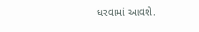ધરવામાં આવશે.